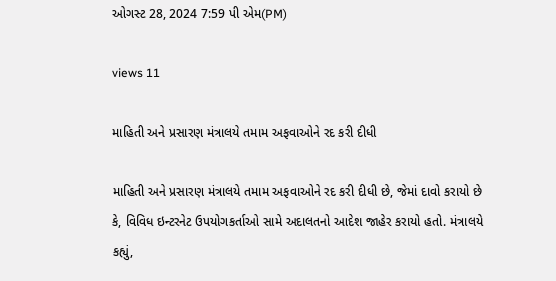ઓગસ્ટ 28, 2024 7:59 પી એમ(PM)

views 11

માહિતી અને પ્રસારણ મંત્રાલયે તમામ અફવાઓને રદ કરી દીધી

માહિતી અને પ્રસારણ મંત્રાલયે તમામ અફવાઓને રદ કરી દીધી છે, જેમાં દાવો કરાયો છે કે, વિવિધ ઇન્ટરનેટ ઉપયોગકર્તાઓ સામે અદાલતનો આદેશ જાહેર કરાયો હતો. મંત્રાલયે કહ્યું,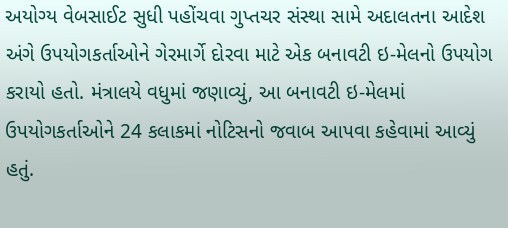અયોગ્ય વેબસાઈટ સુધી પહોંચવા ગુપ્તચર સંસ્થા સામે અદાલતના આદેશ અંગે ઉપયોગકર્તાઓને ગેરમાર્ગે દોરવા માટે એક બનાવટી ઇ-મેલનો ઉપયોગ કરાયો હતો. મંત્રાલયે વધુમાં જણાવ્યું, આ બનાવટી ઇ-મેલમાં ઉપયોગકર્તાઓને 24 કલાકમાં નોટિસનો જવાબ આપવા કહેવામાં આવ્યું હતું.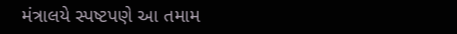મંત્રાલયે સ્પષ્ટપણે આ તમામ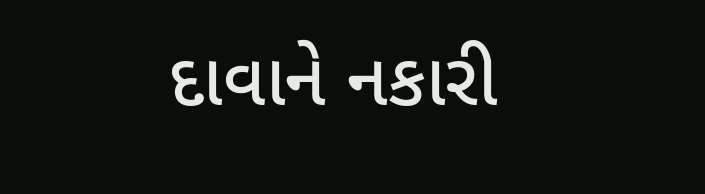દાવાને નકારી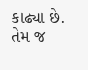કાઢ્યા છે. તેમ જ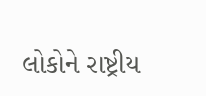લોકોને રાષ્ટ્રીય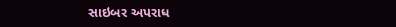સાઇબર અપરાધ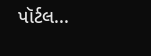પૉર્ટલ...